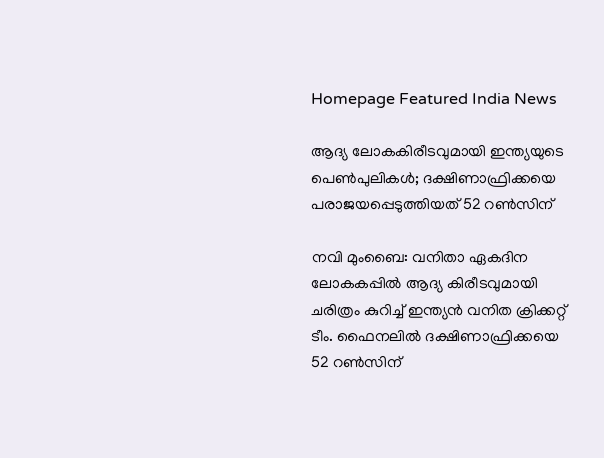Homepage Featured India News

ആദ്യ ലോകകിരീടവുമായി ഇന്ത്യയുടെ പെൺപുലികൾ; ദക്ഷിണാഫ്രിക്കയെ പരാജയപ്പെടുത്തിയത് 52 റൺസിന്

നവി മുംബൈ: വനിതാ ഏകദിന ലോകകപ്പിൽ ആദ്യ കിരീടവുമായി ചരിത്രം കുറിച്ച് ഇന്ത്യൻ വനിത ക്രിക്കറ്റ് ടീം. ഫൈനലിൽ ദക്ഷിണാഫ്രിക്കയെ 52 റൺസിന്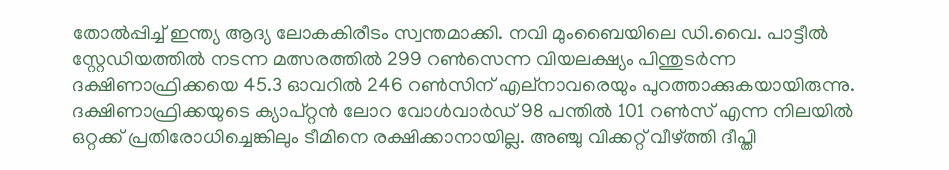തോൽപ്പിച്ച് ഇന്ത്യ ആദ്യ ലോകകിരീടം സ്വന്തമാക്കി. നവി മുംബൈയിലെ ഡി.വൈ. പാട്ടീൽ സ്റ്റേഡിയത്തിൽ നടന്ന മത്സരത്തിൽ 299 റൺസെന്ന വി‍യലക്ഷ്യം പിന്തുടർന്ന ദക്ഷിണാഫ്രിക്കയെ 45.3 ഓവറിൽ 246 റൺസിന് എല്നാവരെയും പുറത്താക്കുകയായിരുന്നു. ദക്ഷിണാഫ്രിക്കയുടെ ക്യാപ്റ്റൻ ലോറ വോൾവാർഡ് 98 പന്തിൽ 101 റൺസ് എന്ന നിലയിൽ ഒറ്റക്ക് പ്രതിരോധിച്ചെങ്കിലും ടീമിനെ രക്ഷിക്കാനായില്ല. അഞ്ചു വിക്കറ്റ് വീഴ്ത്തി ദീപ്തി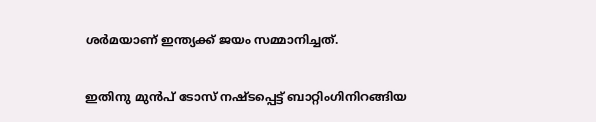ശർമയാണ് ഇന്ത്യക്ക് ജയം സമ്മാനിച്ചത്.

ഇതിനു മുൻപ് ടോസ് നഷ്ടപ്പെട്ട് ബാറ്റിംഗിനിറങ്ങിയ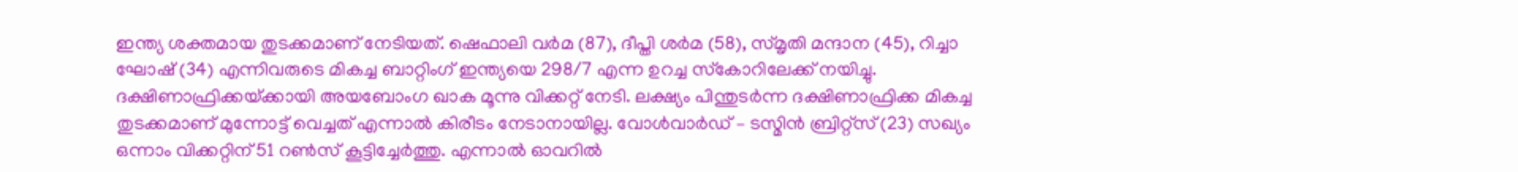ഇന്ത്യ ശക്തമായ തുടക്കമാണ് നേടിയത്. ഷെഫാലി വർമ (87), ദീപ്തി ശർമ (58), സ്മൃതി മന്ദാന (45), റിച്ചാ ഘോഷ് (34) എന്നിവരുടെ മികച്ച ബാറ്റിംഗ് ഇന്ത്യയെ 298/7 എന്ന ഉറച്ച സ്‌കോറിലേക്ക് നയിച്ചു. ദക്ഷിണാഫ്രിക്കയ്‌ക്കായി അയബോംഗ ഖാക മൂന്നു വിക്കറ്റ് നേടി. ലക്ഷ്യം പിന്തുടർന്ന ദക്ഷിണാഫ്രിക്ക മികച്ച തുടക്കമാണ് മുന്നോട്ട് വെച്ചത് എന്നാൽ കിരീടം നേടാനായില്ല. വോൾവാർഡ് – ടസ്മിൻ ബ്രിറ്റ്‌സ് (23) സഖ്യം ഒന്നാം വിക്കറ്റിന് 51 റൺസ് കൂട്ടിച്ചേർത്തു. എന്നാൽ ഓവറിൽ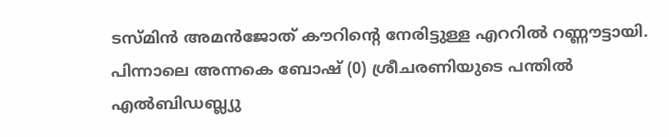ടസ്മിൻ അമൻജോത് കൗറിന്റെ നേരിട്ടുള്ള എററിൽ റണ്ണൗട്ടായി. പിന്നാലെ അന്നകെ ബോഷ് (0) ശ്രീചരണിയുടെ പന്തിൽ എൽബിഡബ്ല്യു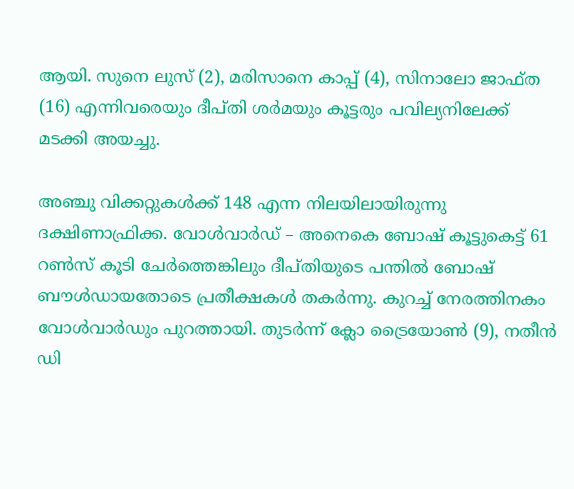ആയി. സുനെ ലുസ് (2), മരിസാനെ കാപ്പ് (4), സിനാലോ ജാഫ്ത (16) എന്നിവരെയും ദീപ്തി ശർമയും കൂട്ടരും പവില്യനിലേക്ക് മടക്കി അയച്ചു.

അഞ്ചു വിക്കറ്റുകൾക്ക് 148 എന്ന നിലയിലായിരുന്നു ദക്ഷിണാഫ്രിക്ക. വോൾവാർഡ് – അനെകെ ബോഷ് കൂട്ടുകെട്ട് 61 റൺസ് കൂടി ചേർത്തെങ്കിലും ദീപ്തിയുടെ പന്തിൽ ബോഷ് ബൗൾഡായതോടെ പ്രതീക്ഷകൾ തകർന്നു. കുറച്ച് നേരത്തിനകം വോൾവാർഡും പുറത്തായി. തുടർന്ന് ക്ലോ ട്രൈയോൺ (9), നതീൻ ഡി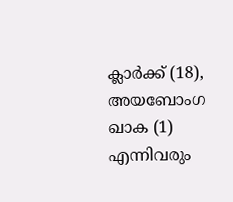ക്ലാർക്ക് (18), അയബോംഗ ഖാക (1) എന്നിവരും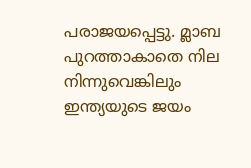പരാജയപ്പെട്ടു. മ്ലാബ പുറത്താകാതെ നില നിന്നുവെങ്കിലും ഇന്ത്യയുടെ ജയം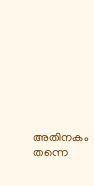അതിനകം തന്നെ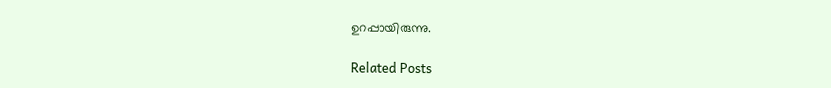ഉറപ്പായിരുന്നു.

Related Posts